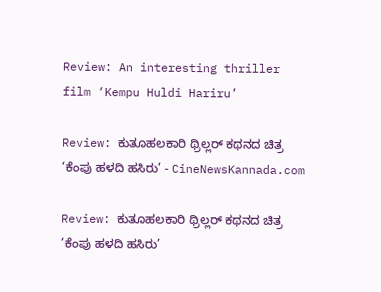Review: An interesting thriller film ‘Kempu Huldi Hariru’

Review: ಕುತೂಹಲಕಾರಿ ಥ್ರಿಲ್ಲರ್ ಕಥನದ ಚಿತ್ರ ‘ಕೆಂಪು ಹಳದಿ ಹಸಿರು’ - CineNewsKannada.com

Review: ಕುತೂಹಲಕಾರಿ ಥ್ರಿಲ್ಲರ್ ಕಥನದ ಚಿತ್ರ ‘ಕೆಂಪು ಹಳದಿ ಹಸಿರು’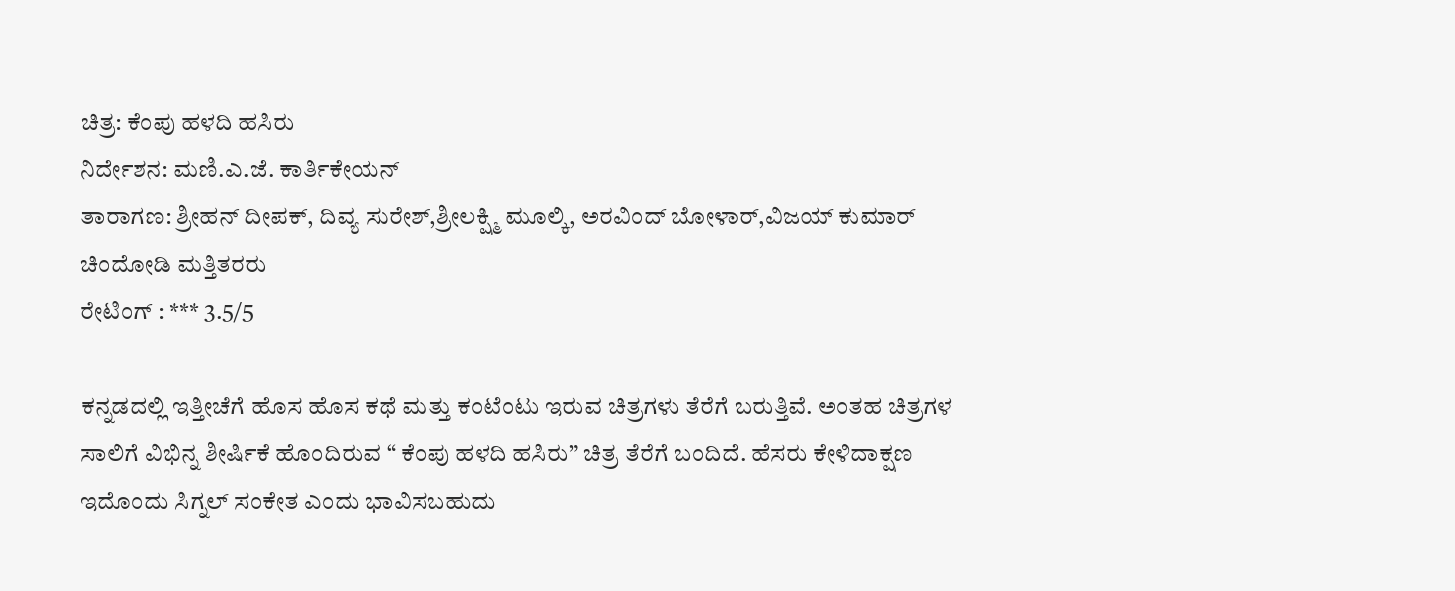ಚಿತ್ರ: ಕೆಂಪು ಹಳದಿ ಹಸಿರು
ನಿರ್ದೇಶನ: ಮಣಿ.ಎ.ಜೆ. ಕಾರ್ತಿಕೇಯನ್
ತಾರಾಗಣ: ಶ್ರೀಹನ್ ದೀಪಕ್, ದಿವ್ಯ ಸುರೇಶ್,ಶ್ರೀಲಕ್ಷ್ಮಿ ಮೂಲ್ಕಿ, ಅರವಿಂದ್ ಬೋಳಾರ್,ವಿಜಯ್ ಕುಮಾರ್ ಚಿಂದೋಡಿ ಮತ್ತಿತರರು
ರೇಟಿಂಗ್ : *** 3.5/5

ಕನ್ನಡದಲ್ಲಿ ಇತ್ತೀಚೆಗೆ ಹೊಸ ಹೊಸ ಕಥೆ ಮತ್ತು ಕಂಟೆಂಟು ಇರುವ ಚಿತ್ರಗಳು ತೆರೆಗೆ ಬರುತ್ತಿವೆ. ಅಂತಹ ಚಿತ್ರಗಳ ಸಾಲಿಗೆ ವಿಭಿನ್ನ ಶೀರ್ಷಿಕೆ ಹೊಂದಿರುವ “ ಕೆಂಪು ಹಳದಿ ಹಸಿರು” ಚಿತ್ರ ತೆರೆಗೆ ಬಂದಿದೆ. ಹೆಸರು ಕೇಳಿದಾಕ್ಷಣ ಇದೊಂದು ಸಿಗ್ನಲ್ ಸಂಕೇತ ಎಂದು ಭಾವಿಸಬಹುದು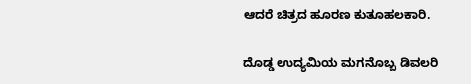ಆದರೆ ಚಿತ್ರದ ಹೂರಣ ಕುತೂಹಲಕಾರಿ.

ದೊಡ್ಡ ಉದ್ಯಮಿಯ ಮಗನೊಬ್ಬ ಡಿವಲರಿ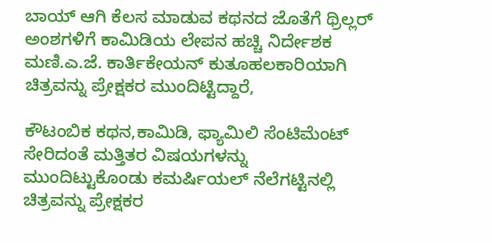ಬಾಯ್ ಆಗಿ ಕೆಲಸ ಮಾಡುವ ಕಥನದ ಜೊತೆಗೆ ಥ್ರಿಲ್ಲರ್ ಅಂಶಗಳಿಗೆ ಕಾಮಿಡಿಯ ಲೇಪನ ಹಚ್ಚಿ ನಿರ್ದೇಶಕ ಮಣಿ.ಎ.ಜೆ. ಕಾರ್ತಿಕೇಯನ್ ಕುತೂಹಲಕಾರಿಯಾಗಿ ಚಿತ್ರವನ್ನು ಪ್ರೇಕ್ಷಕರ ಮುಂದಿಟ್ಟಿದ್ದಾರೆ,

ಕೌಟಂಬಿಕ ಕಥನ,ಕಾಮಿಡಿ, ಫ್ಯಾಮಿಲಿ ಸೆಂಟಿಮೆಂಟ್ ಸೇರಿದಂತೆ ಮತ್ತಿತರ ವಿಷಯಗಳನ್ನು ಮುಂದಿಟ್ಟುಕೊಂಡು ಕಮರ್ಷಿಯಲ್ ನೆಲೆಗಟ್ಟಿನಲ್ಲಿ ಚಿತ್ರವನ್ನು ಪ್ರೇಕ್ಷಕರ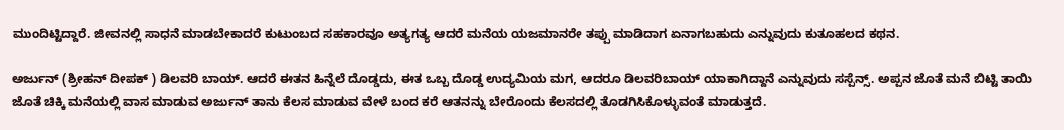ಮುಂದಿಟ್ಟಿದ್ದಾರೆ. ಜೀವನಲ್ಲಿ ಸಾಧನೆ ಮಾಡಬೇಕಾದರೆ ಕುಟುಂಬದ ಸಹಕಾರವೂ ಅತ್ಯಗತ್ಯ ಆದರೆ ಮನೆಯ ಯಜಮಾನರೇ ತಪ್ಪು ಮಾಡಿದಾಗ ಏನಾಗಬಹುದು ಎನ್ನುವುದು ಕುತೂಹಲದ ಕಥನ.

ಅರ್ಜುನ್ (ಶ್ರೀಹನ್ ದೀಪಕ್ ) ಡಿಲವರಿ ಬಾಯ್. ಆದರೆ ಈತನ ಹಿನ್ನೆಲೆ ದೊಡ್ಡದು, ಈತ ಒಬ್ಬ ದೊಡ್ಡ ಉದ್ಯಮಿಯ ಮಗ, ಆದರೂ ಡಿಲವರಿಬಾಯ್ ಯಾಕಾಗಿದ್ದಾನೆ ಎನ್ನುವುದು ಸಸ್ಪೆನ್ಸ್. ಅಪ್ಪನ ಜೊತೆ ಮನೆ ಬಿಟ್ಟಿ ತಾಯಿ ಜೊತೆ ಚಿಕ್ಕಿ ಮನೆಯಲ್ಲಿ ವಾಸ ಮಾಡುವ ಅರ್ಜುನ್ ತಾನು ಕೆಲಸ ಮಾಡುವ ವೇಳೆ ಬಂದ ಕರೆ ಆತನನ್ನು ಬೇರೊಂದು ಕೆಲಸದಲ್ಲಿ ತೊಡಗಿಸಿಕೊಳ್ಳುವಂತೆ ಮಾಡುತ್ತದೆ.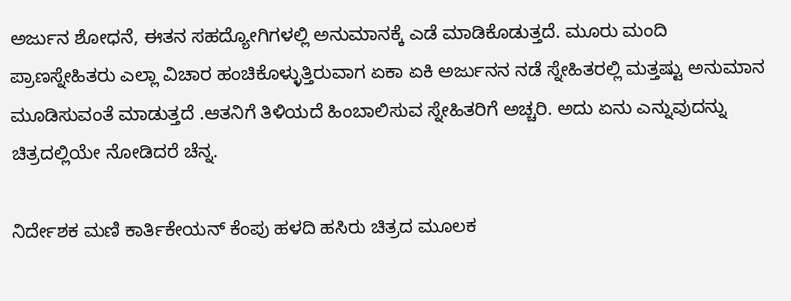ಅರ್ಜುನ ಶೋಧನೆ, ಈತನ ಸಹದ್ಯೋಗಿಗಳಲ್ಲಿ ಅನುಮಾನಕ್ಕೆ ಎಡೆ ಮಾಡಿಕೊಡುತ್ತದೆ. ಮೂರು ಮಂದಿ ಪ್ರಾಣಸ್ನೇಹಿತರು ಎಲ್ಲಾ ವಿಚಾರ ಹಂಚಿಕೊಳ್ಳುತ್ತಿರುವಾಗ ಏಕಾ ಏಕಿ ಅರ್ಜುನನ ನಡೆ ಸ್ನೇಹಿತರಲ್ಲಿ ಮತ್ತಷ್ಟು ಅನುಮಾನ ಮೂಡಿಸುವಂತೆ ಮಾಡುತ್ತದೆ .ಆತನಿಗೆ ತಿಳಿಯದೆ ಹಿಂಬಾಲಿಸುವ ಸ್ನೇಹಿತರಿಗೆ ಅಚ್ಚರಿ. ಅದು ಏನು ಎನ್ನುವುದನ್ನು ಚಿತ್ರದಲ್ಲಿಯೇ ನೋಡಿದರೆ ಚೆನ್ನ.

ನಿರ್ದೇಶಕ ಮಣಿ ಕಾರ್ತಿಕೇಯನ್ ಕೆಂಪು ಹಳದಿ ಹಸಿರು ಚಿತ್ರದ ಮೂಲಕ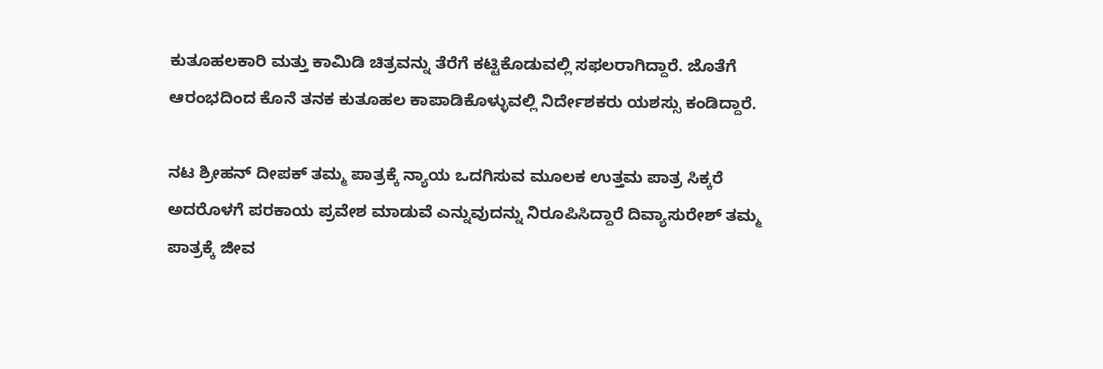ಕುತೂಹಲಕಾರಿ ಮತ್ತು ಕಾಮಿಡಿ ಚಿತ್ರವನ್ನು ತೆರೆಗೆ ಕಟ್ಟಿಕೊಡುವಲ್ಲಿ ಸಫಲರಾಗಿದ್ದಾರೆ. ಜೊತೆಗೆ ಆರಂಭದಿಂದ ಕೊನೆ ತನಕ ಕುತೂಹಲ ಕಾಪಾಡಿಕೊಳ್ಳುವಲ್ಲಿ ನಿರ್ದೇಶಕರು ಯಶಸ್ಸು ಕಂಡಿದ್ದಾರೆ.

ನಟ ಶ್ರೀಹನ್ ದೀಪಕ್ ತಮ್ಮ ಪಾತ್ರಕ್ಕೆ ನ್ಯಾಯ ಒದಗಿಸುವ ಮೂಲಕ ಉತ್ತಮ ಪಾತ್ರ ಸಿಕ್ಕರೆ ಅದರೊಳಗೆ ಪರಕಾಯ ಪ್ರವೇಶ ಮಾಡುವೆ ಎನ್ನುವುದನ್ನು ನಿರೂಪಿಸಿದ್ದಾರೆ ದಿವ್ಯಾಸುರೇಶ್ ತಮ್ಮ ಪಾತ್ರಕ್ಕೆ ಜೀವ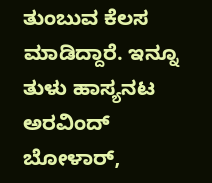ತುಂಬುವ ಕೆಲಸ ಮಾಡಿದ್ದಾರೆ. ಇನ್ನೂ ತುಳು ಹಾಸ್ಯನಟ ಅರವಿಂದ್ ಬೋಳಾರ್,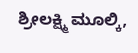ಶ್ರೀಲಕ್ಷ್ಮಿ ಮೂಲ್ಕಿ,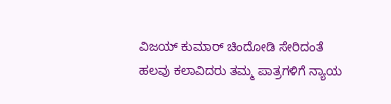ವಿಜಯ್ ಕುಮಾರ್ ಚಿಂದೋಡಿ ಸೇರಿದಂತೆ ಹಲವು ಕಲಾವಿದರು ತಮ್ಮ ಪಾತ್ರಗಳಿಗೆ ನ್ಯಾಯ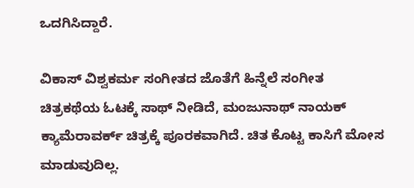ಒದಗಿಸಿದ್ದಾರೆ.

ವಿಕಾಸ್ ವಿಶ್ವಕರ್ಮ ಸಂಗೀತದ ಜೊತೆಗೆ ಹಿನ್ನೆಲೆ ಸಂಗೀತ ಚಿತ್ರಕಥೆಯ ಓಟಕ್ಕೆ ಸಾಥ್ ನೀಡಿದೆ, ಮಂಜುನಾಥ್ ನಾಯಕ್ ಕ್ಯಾಮೆರಾವರ್ಕ್ ಚಿತ್ರಕ್ಕೆ ಪೂರಕವಾಗಿದೆ. ಚಿತ ಕೊಟ್ಟ ಕಾಸಿಗೆ ಮೋಸ ಮಾಡುವುದಿಲ್ಲ.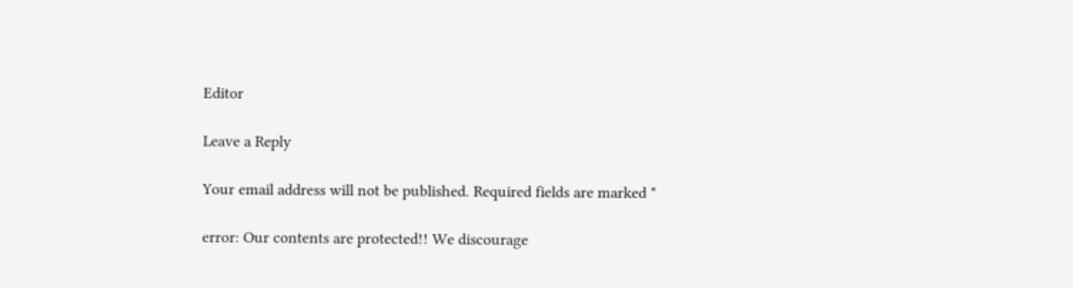Editor

Leave a Reply

Your email address will not be published. Required fields are marked *

error: Our contents are protected!! We discourage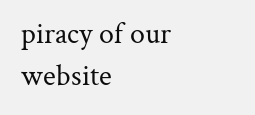piracy of our website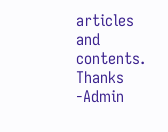articles and contents. Thanks -Admin